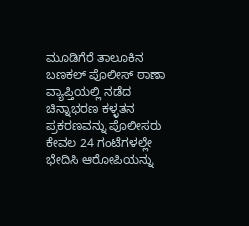ಮೂಡಿಗೆರೆ ತಾಲೂಕಿನ ಬಣಕಲ್ ಪೊಲೀಸ್ ಠಾಣಾ ವ್ಯಾಪ್ತಿಯಲ್ಲಿ ನಡೆದ ಚಿನ್ನಾಭರಣ ಕಳ್ಳತನ ಪ್ರಕರಣವನ್ನು ಪೊಲೀಸರು ಕೇವಲ 24 ಗಂಟೆಗಳಲ್ಲೇ ಭೇದಿಸಿ ಆರೋಪಿಯನ್ನು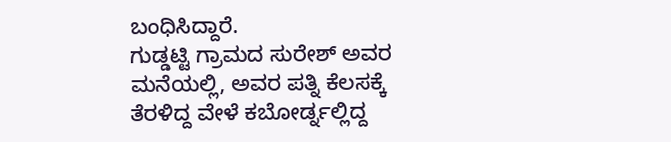ಬಂಧಿಸಿದ್ದಾರೆ.
ಗುಡ್ಡಟ್ಟಿ ಗ್ರಾಮದ ಸುರೇಶ್ ಅವರ ಮನೆಯಲ್ಲಿ, ಅವರ ಪತ್ನಿ ಕೆಲಸಕ್ಕೆ ತೆರಳಿದ್ದ ವೇಳೆ ಕಬೋರ್ಡ್ನಲ್ಲಿದ್ದ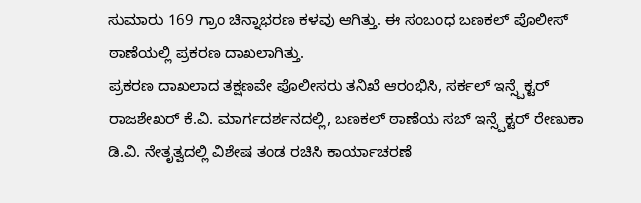ಸುಮಾರು 169 ಗ್ರಾಂ ಚಿನ್ನಾಭರಣ ಕಳವು ಆಗಿತ್ತು. ಈ ಸಂಬಂಧ ಬಣಕಲ್ ಪೊಲೀಸ್ ಠಾಣೆಯಲ್ಲಿ ಪ್ರಕರಣ ದಾಖಲಾಗಿತ್ತು.
ಪ್ರಕರಣ ದಾಖಲಾದ ತಕ್ಷಣವೇ ಪೊಲೀಸರು ತನಿಖೆ ಆರಂಭಿಸಿ, ಸರ್ಕಲ್ ಇನ್ಸ್ಪೆಕ್ಟರ್ ರಾಜಶೇಖರ್ ಕೆ.ವಿ. ಮಾರ್ಗದರ್ಶನದಲ್ಲಿ, ಬಣಕಲ್ ಠಾಣೆಯ ಸಬ್ ಇನ್ಸ್ಪೆಕ್ಟರ್ ರೇಣುಕಾ ಡಿ.ವಿ. ನೇತೃತ್ವದಲ್ಲಿ ವಿಶೇಷ ತಂಡ ರಚಿಸಿ ಕಾರ್ಯಾಚರಣೆ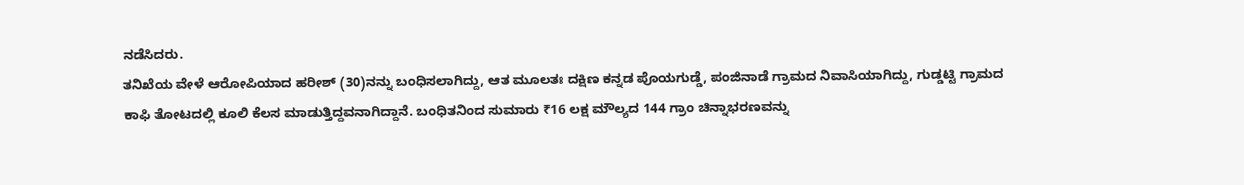ನಡೆಸಿದರು.
ತನಿಖೆಯ ವೇಳೆ ಆರೋಪಿಯಾದ ಹರೀಶ್ (30)ನನ್ನು ಬಂಧಿಸಲಾಗಿದ್ದು, ಆತ ಮೂಲತಃ ದಕ್ಷಿಣ ಕನ್ನಡ ಪೊಯಗುಡ್ಡೆ, ಪಂಜಿನಾಡೆ ಗ್ರಾಮದ ನಿವಾಸಿಯಾಗಿದ್ದು, ಗುಡ್ಡಟ್ಟಿ ಗ್ರಾಮದ ಕಾಫಿ ತೋಟದಲ್ಲಿ ಕೂಲಿ ಕೆಲಸ ಮಾಡುತ್ತಿದ್ದವನಾಗಿದ್ದಾನೆ. ಬಂಧಿತನಿಂದ ಸುಮಾರು ₹16 ಲಕ್ಷ ಮೌಲ್ಯದ 144 ಗ್ರಾಂ ಚಿನ್ನಾಭರಣವನ್ನು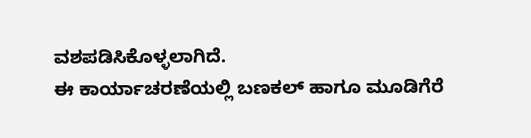ವಶಪಡಿಸಿಕೊಳ್ಳಲಾಗಿದೆ.
ಈ ಕಾರ್ಯಾಚರಣೆಯಲ್ಲಿ ಬಣಕಲ್ ಹಾಗೂ ಮೂಡಿಗೆರೆ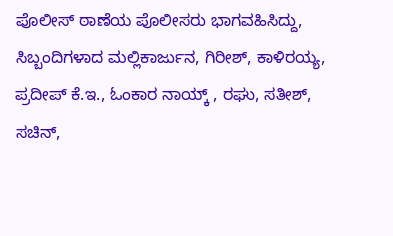ಪೊಲೀಸ್ ಠಾಣೆಯ ಪೊಲೀಸರು ಭಾಗವಹಿಸಿದ್ದು, ಸಿಬ್ಬಂದಿಗಳಾದ ಮಲ್ಲಿಕಾರ್ಜುನ, ಗಿರೀಶ್, ಕಾಳಿರಯ್ಯ, ಪ್ರದೀಪ್ ಕೆ.ಇ., ಓಂಕಾರ ನಾಯ್ಕ್ , ರಘು, ಸತೀಶ್, ಸಚಿನ್,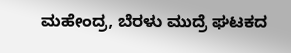ಮಹೇಂದ್ರ, ಬೆರಳು ಮುದ್ರೆ ಘಟಕದ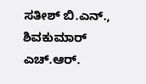ಸತೀಶ್ ಬಿ.ಎನ್., ಶಿವಕುಮಾರ್ ಎಚ್.ಆರ್.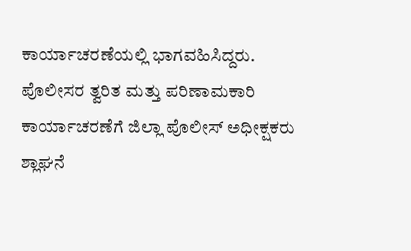ಕಾರ್ಯಾಚರಣೆಯಲ್ಲಿ ಭಾಗವಹಿಸಿದ್ದರು.
ಪೊಲೀಸರ ತ್ವರಿತ ಮತ್ತು ಪರಿಣಾಮಕಾರಿ ಕಾರ್ಯಾಚರಣೆಗೆ ಜಿಲ್ಲಾ ಪೊಲೀಸ್ ಅಧೀಕ್ಷಕರು ಶ್ಲಾಘನೆ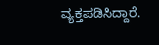ವ್ಯಕ್ತಪಡಿಸಿದ್ದಾರೆ.